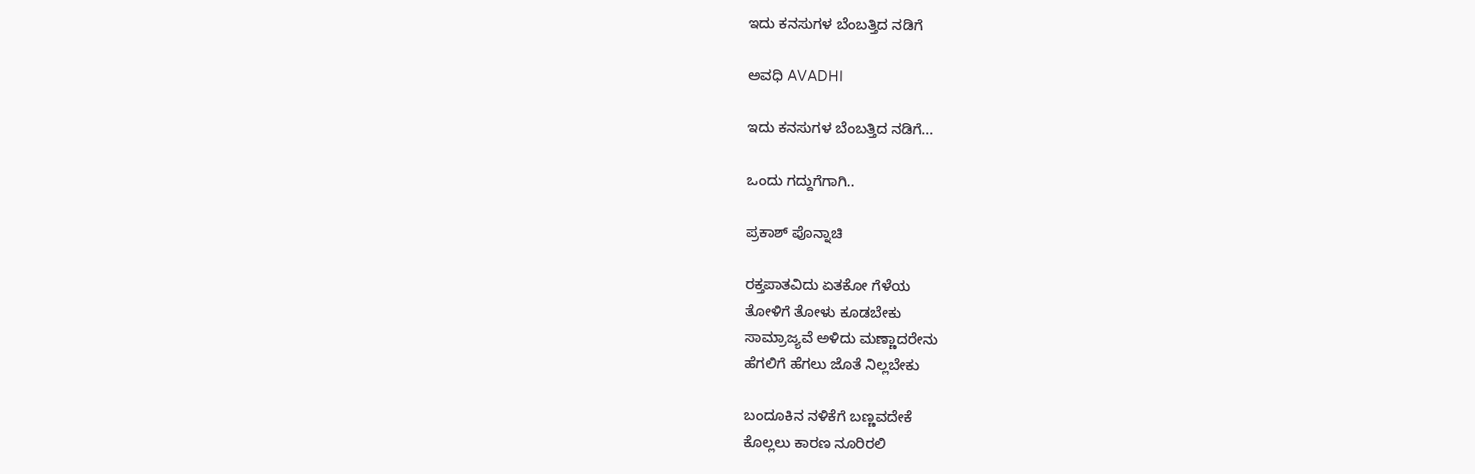ಇದು ಕನಸುಗಳ ಬೆಂಬತ್ತಿದ ನಡಿಗೆ‍

ಅವಧಿ AVADHI

ಇದು ಕನಸುಗಳ ಬೆಂಬತ್ತಿದ ನಡಿಗೆ...

ಒಂದು ಗದ್ದುಗೆಗಾಗಿ..

ಪ್ರಕಾಶ್ ಪೊನ್ನಾಚಿ

ರಕ್ತಪಾತವಿದು ಏತಕೋ ಗೆಳೆಯ
ತೋಳಿಗೆ ತೋಳು ಕೂಡಬೇಕು
ಸಾಮ್ರಾಜ್ಯವೆ ಅಳಿದು ಮಣ್ಣಾದರೇನು
ಹೆಗಲಿಗೆ ಹೆಗಲು ಜೊತೆ ನಿಲ್ಲಬೇಕು

ಬಂದೂಕಿನ ನಳಿಕೆಗೆ ಬಣ್ಣವದೇಕೆ
ಕೊಲ್ಲಲು ಕಾರಣ ನೂರಿರಲಿ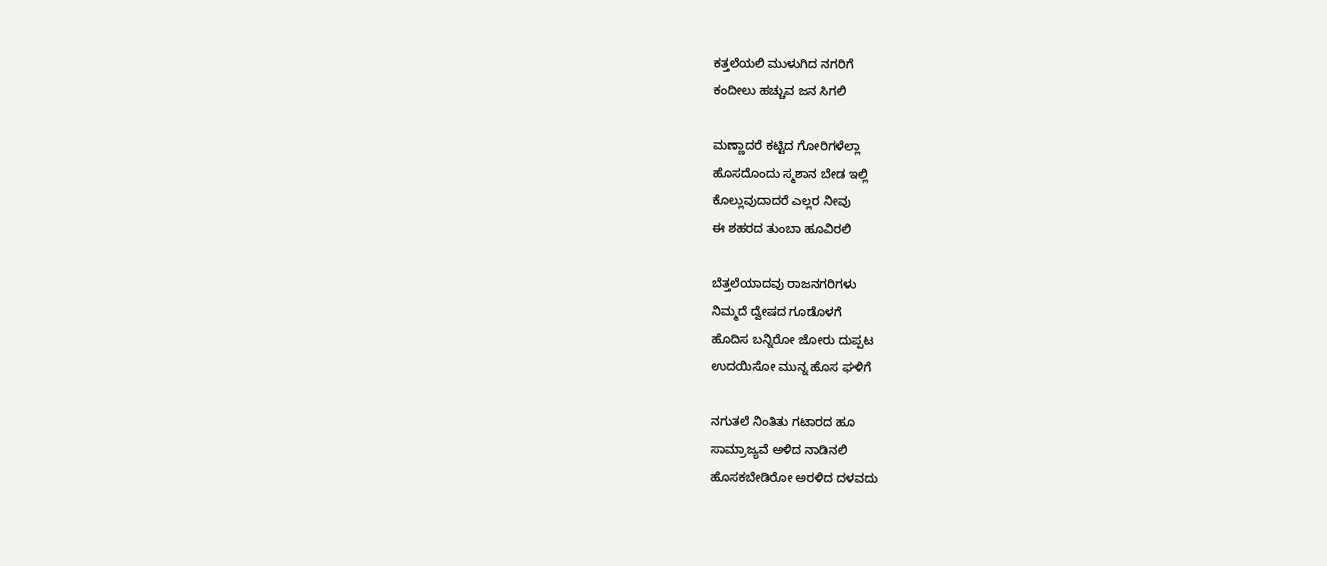ಕತ್ತಲೆಯಲಿ ಮುಳುಗಿದ ನಗರಿಗೆ
ಕಂದೀಲು ಹಚ್ಚುವ ಜನ ಸಿಗಲಿ

ಮಣ್ಣಾದರೆ ಕಟ್ಟಿದ ಗೋರಿಗಳೆಲ್ಲಾ
ಹೊಸದೊಂದು ಸ್ಮಶಾನ ಬೇಡ ಇಲ್ಲಿ
ಕೊಲ್ಲುವುದಾದರೆ ಎಲ್ಲರ ನೀವು
ಈ ಶಹರದ ತುಂಬಾ ಹೂವಿರಲಿ

ಬೆತ್ತಲೆಯಾದವು ರಾಜನಗರಿಗಳು
ನಿಮ್ಮದೆ ದ್ವೇಷದ ಗೂಡೊಳಗೆ
ಹೊದಿಸ ಬನ್ನಿರೋ ಜೋರು ದುಪ್ಪಟ
ಉದಯಿಸೋ ಮುನ್ನ ಹೊಸ ಘಳಿಗೆ

ನಗುತಲೆ ನಿಂತಿತು ಗಟಾರದ ಹೂ
ಸಾಮ್ರಾಜ್ಯವೆ ಅಳಿದ ನಾಡಿನಲಿ
ಹೊಸಕಬೇಡಿರೋ ಅರಳಿದ ದಳವದು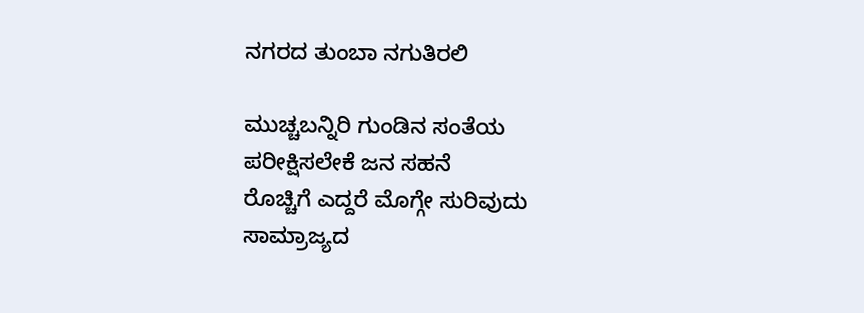ನಗರದ ತುಂಬಾ ನಗುತಿರಲಿ

ಮುಚ್ಚಬನ್ನಿರಿ ಗುಂಡಿನ ಸಂತೆಯ
ಪರೀಕ್ಷಿಸಲೇಕೆ ಜನ ಸಹನೆ
ರೊಚ್ಚಿಗೆ ಎದ್ದರೆ ಮೊಗ್ಗೇ ಸುರಿವುದು
ಸಾಮ್ರಾಜ್ಯದ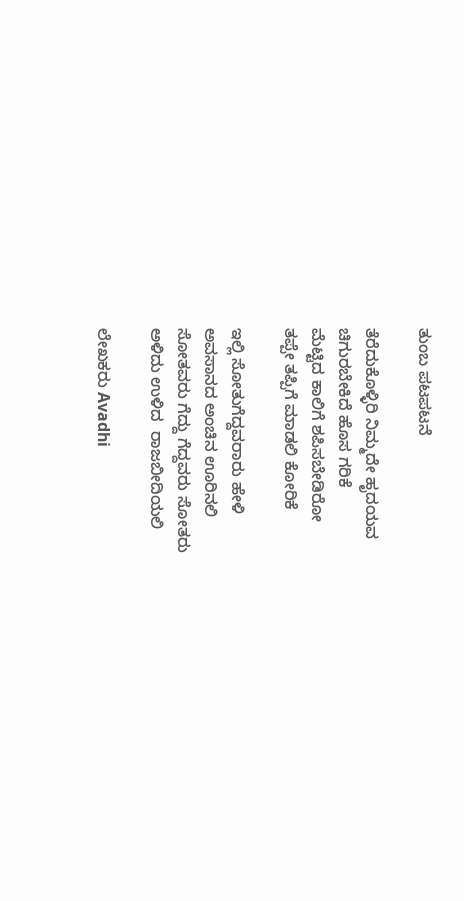ತುಂಬ ಪಟಪಟನೆ

ತೆರೆದುಕೊಳ್ಳಿರಿ ನಿಮ್ಮದೇ ಹೃದಯವ
ಚಿಗುರಬೇಕಿದೆ ಹೊಸ ಗರಿಕೆ
ಮೆಟ್ಟಿದ ಕಾಲಿಗೆ ಶಪಿಸಬೇಡಿರೋ
ತಪ್ಪೇ ತಪ್ಪಿಗೆ ಮಾಡಲಿ ಕೋರಿಕೆ

ಇಲ್ಲಿ ಸೋತುಗೆದ್ದವರಾರು ಹೇಳಿ
ಅವಸಾನದ ಅಂಚಿನ ಊರಿನಲಿ
ಸೋತವರು ಗೆದ್ದು ಗೆದ್ದವರು ಸೋತರು
ಅಳಿದು ಉಳಿದ  ರಾಜಬೀದಿಯಲಿ

ಲೇಖಕರು Avadhi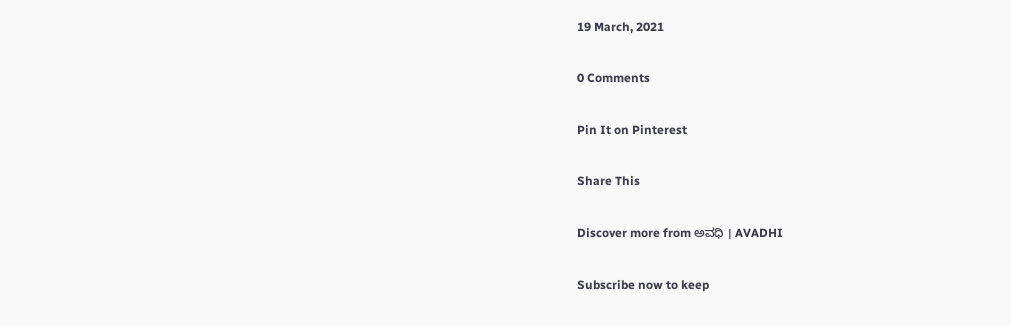19 March, 2021

0 Comments

Pin It on Pinterest

Share This

Discover more from ಅವಧಿ । AVADHI

Subscribe now to keep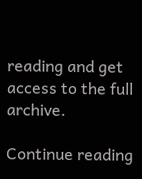reading and get access to the full archive.

Continue reading